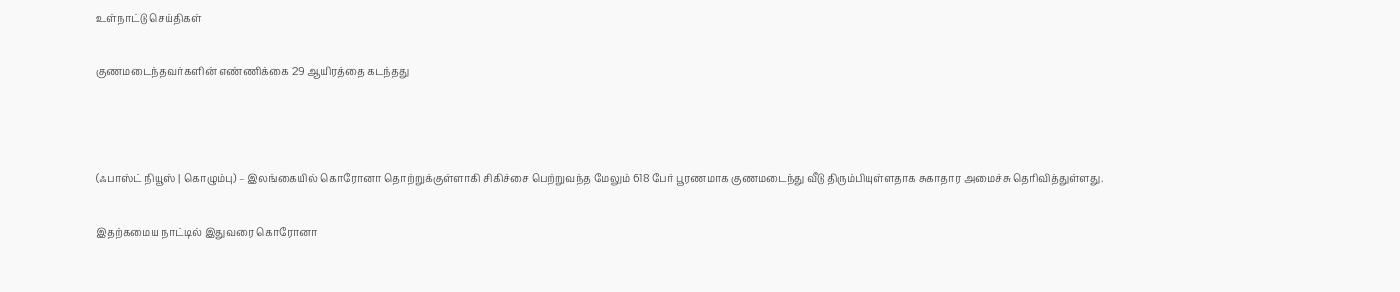உள்நாட்டு செய்திகள்

குணமடைந்தவர்களின் எண்ணிக்கை 29 ஆயிரத்தை கடந்தது



(ஃபாஸ்ட் நியூஸ் | கொழும்பு) – இலங்கையில் கொரோனா தொற்றுக்குள்ளாகி சிகிச்சை பெற்றுவந்த மேலும் 618 பேர் பூரணமாக குணமடைந்து வீடு திரும்பியுள்ளதாக சுகாதார அமைச்சு தெரிவித்துள்ளது.

இதற்கமைய நாட்டில் இதுவரை கொரோனா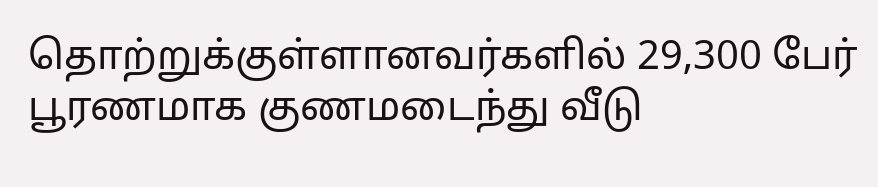தொற்றுக்குள்ளானவர்களில் 29,300 பேர் பூரணமாக குணமடைந்து வீடு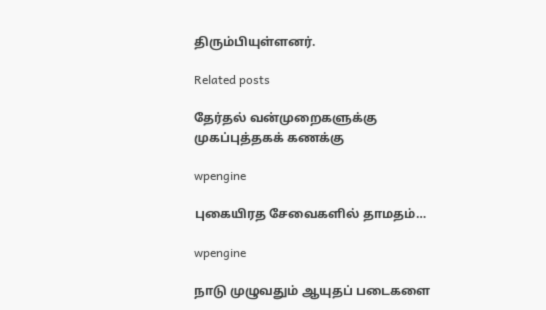திரும்பியுள்ளனர்.

Related posts

தேர்தல் வன்முறைகளுக்கு முகப்புத்தகக் கணக்கு

wpengine

புகையிரத சேவைகளில் தாமதம்…

wpengine

நாடு முழுவதும் ஆயுதப் படைகளை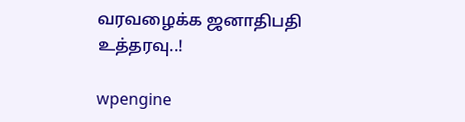வரவழைக்க ஜனாதிபதி உத்தரவு..!

wpengine